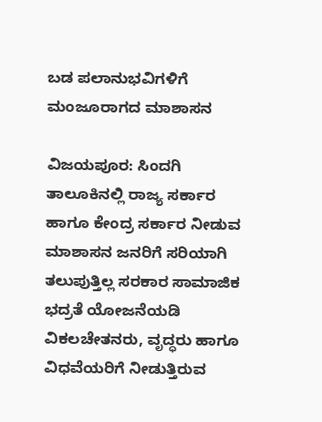ಬಡ ಪಲಾನುಭವಿಗಳಿಗೆ ಮಂಜೂರಾಗದ ಮಾಶಾಸನ

ವಿಜಯಪೂರ: ಸಿಂದಗಿ ತಾಲೂಕಿನಲ್ಲಿ ರಾಜ್ಯ ಸರ್ಕಾರ ಹಾಗೂ ಕೇಂದ್ರ ಸರ್ಕಾರ ನೀಡುವ ಮಾಶಾಸನ ಜನರಿಗೆ ಸರಿಯಾಗಿ ತಲುಪುತ್ತಿಲ್ಲ ಸರಕಾರ ಸಾಮಾಜಿಕ ಭದ್ರತೆ ಯೋಜನೆಯಡಿ ವಿಕಲಚೇತನರು, ವೃದ್ಧರು ಹಾಗೂ ವಿಧವೆಯರಿಗೆ ನೀಡುತ್ತಿರುವ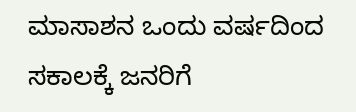ಮಾಸಾಶನ ಒಂದು ವರ್ಷದಿಂದ ಸಕಾಲಕ್ಕೆ ಜನರಿಗೆ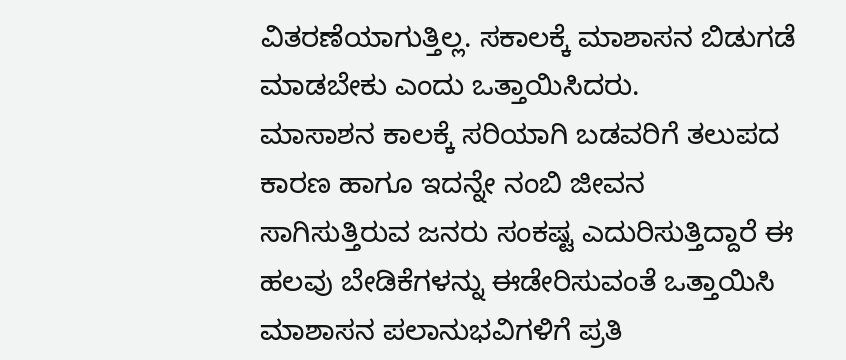ವಿತರಣೆಯಾಗುತ್ತಿಲ್ಲ. ಸಕಾಲಕ್ಕೆ ಮಾಶಾಸನ ಬಿಡುಗಡೆ ಮಾಡಬೇಕು ಎಂದು ಒತ್ತಾಯಿಸಿದರು.
ಮಾಸಾಶನ ಕಾಲಕ್ಕೆ ಸರಿಯಾಗಿ ಬಡವರಿಗೆ ತಲುಪದ ಕಾರಣ ಹಾಗೂ ಇದನ್ನೇ ನಂಬಿ ಜೀವನ ಸಾಗಿಸುತ್ತಿರುವ ಜನರು ಸಂಕಷ್ಟ ಎದುರಿಸುತ್ತಿದ್ದಾರೆ ಈ ಹಲವು ಬೇಡಿಕೆಗಳನ್ನು ಈಡೇರಿಸುವಂತೆ ಒತ್ತಾಯಿಸಿ ಮಾಶಾಸನ ಪಲಾನುಭವಿಗಳಿಗೆ ಪ್ರತಿ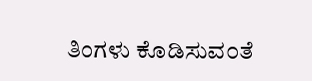ತಿಂಗಳು ಕೊಡಿಸುವ೦ತೆ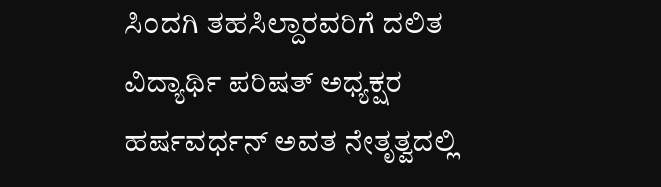ಸಿ೦ದಗಿ ತಹಸಿಲ್ದಾರವರಿಗೆ ದಲಿತ ವಿದ್ಯಾರ್ಥಿ ಪರಿಷತ್ ಅಧ್ಯಕ್ಷರ ಹರ್ಷವರ್ಧನ್ ಅವತ ನೇತೃತ್ವದಲ್ಲಿ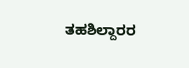ತಹಶಿಲ್ದಾರರ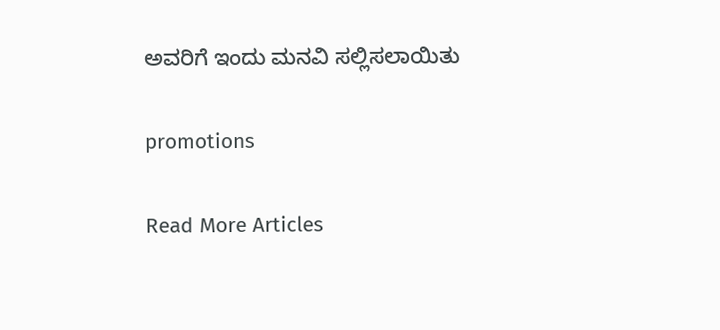ಅವರಿಗೆ ಇಂದು ಮನವಿ ಸಲ್ಲಿಸಲಾಯಿತು

promotions

Read More Articles